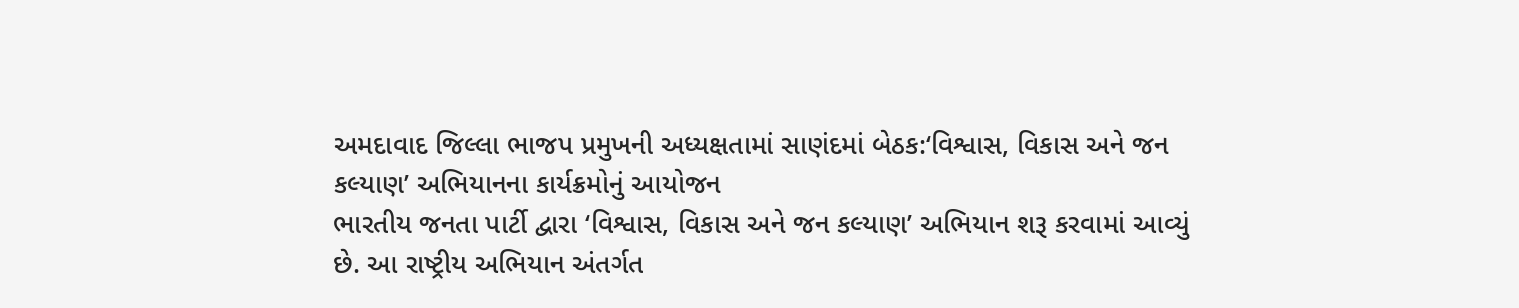અમદાવાદ જિલ્લા ભાજપ પ્રમુખની અધ્યક્ષતામાં સાણંદમાં બેઠક:‘વિશ્વાસ, વિકાસ અને જન કલ્યાણ’ અભિયાનના કાર્યક્રમોનું આયોજન
ભારતીય જનતા પાર્ટી દ્વારા ‘વિશ્વાસ, વિકાસ અને જન કલ્યાણ’ અભિયાન શરૂ કરવામાં આવ્યું છે. આ રાષ્ટ્રીય અભિયાન અંતર્ગત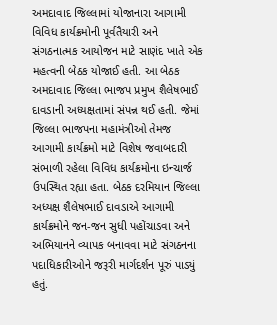અમદાવાદ જિલ્લામાં યોજાનારા આગામી વિવિધ કાર્યક્રમોની પૂર્વતૈયારી અને સંગઠનાત્મક આયોજન માટે સાણંદ ખાતે એક મહત્વની બેઠક યોજાઈ હતી. આ બેઠક અમદાવાદ જિલ્લા ભાજપ પ્રમુખ શૈલેષભાઈ દાવડાની અધ્યક્ષતામાં સંપન્ન થઈ હતી. જેમાં જિલ્લા ભાજપના મહામંત્રીઓ તેમજ આગામી કાર્યક્રમો માટે વિશેષ જવાબદારી સંભાળી રહેલા વિવિધ કાર્યક્રમોના ઇન્ચાર્જ ઉપસ્થિત રહ્યા હતા. બેઠક દરમિયાન જિલ્લા અધ્યક્ષ શૈલેષભાઈ દાવડાએ આગામી કાર્યક્રમોને જન-જન સુધી પહોંચાડવા અને અભિયાનને વ્યાપક બનાવવા માટે સંગઠનના પદાધિકારીઓને જરૂરી માર્ગદર્શન પૂરું પાડ્યું હતું.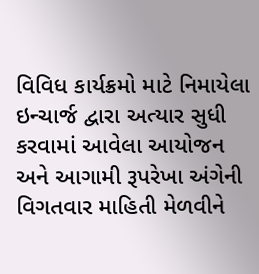વિવિધ કાર્યક્રમો માટે નિમાયેલા ઇન્ચાર્જ દ્વારા અત્યાર સુધી કરવામાં આવેલા આયોજન અને આગામી રૂપરેખા અંગેની વિગતવાર માહિતી મેળવીને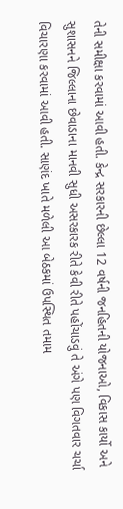તેની સમીક્ષા કરવામાં આવી હતી. કેન્દ્ર સરકારની છેલ્લા 12 વર્ષની જનહિતની યોજનાઓ, વિકાસ કાર્યો અને સુશાસનને જિલ્લાના છેવાડાના માનવી સુધી અસરકારક રીતે કેવી રીતે પહોંચાડવું તે અંગે પણ વિગતવાર ચર્ચા વિચારણા કરવામાં આવી હતી. સાણંદ ખાતે મળેલી આ બેઠકમાં ઉપસ્થિત તમામ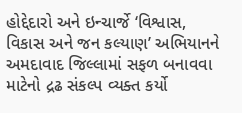હોદ્દેદારો અને ઇન્ચાર્જે ‘વિશ્વાસ, વિકાસ અને જન કલ્યાણ’ અભિયાનને અમદાવાદ જિલ્લામાં સફળ બનાવવા માટેનો દ્રઢ સંકલ્પ વ્યક્ત કર્યો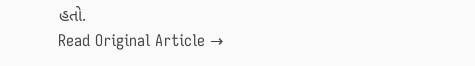હતો.
Read Original Article →